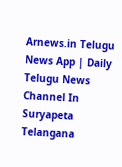Arnews.in Telugu News App | Daily Telugu News Channel In Suryapeta Telangana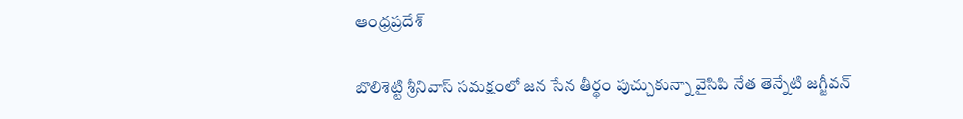ఆంధ్రప్రదేశ్

బొలిశెట్టి శ్రీనివాస్ సమక్షంలో జన సేన తీర్థం పుచ్చుకున్నా వైసిపి నేత తెన్నేటి జగ్జీవన్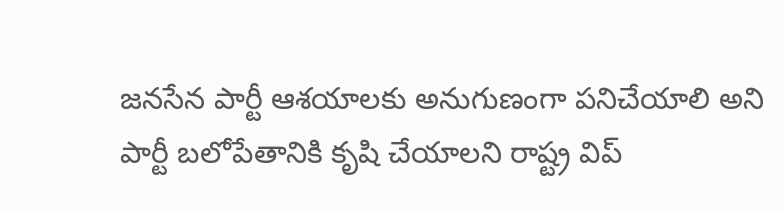జనసేన పార్టీ ఆశయాలకు అనుగుణంగా పనిచేయాలి అని పార్టీ బలోపేతానికి కృషి చేయాలని రాష్ట్ర విప్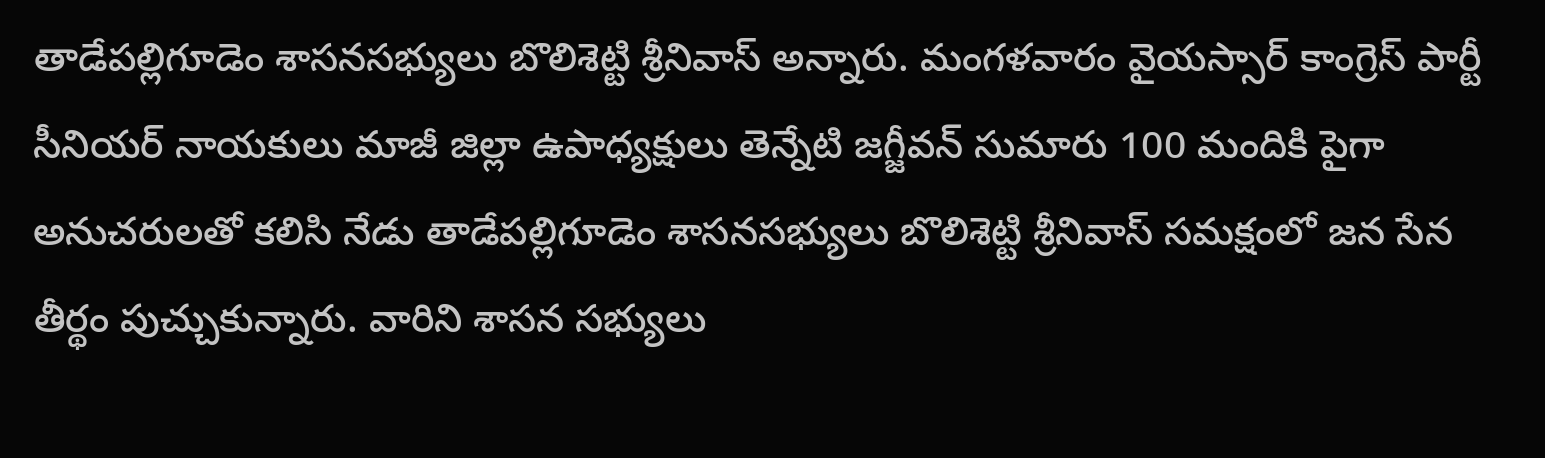తాడేపల్లిగూడెం శాసనసభ్యులు బొలిశెట్టి శ్రీనివాస్ అన్నారు. మంగళవారం వైయస్సార్ కాంగ్రెస్ పార్టీ సీనియర్ నాయకులు మాజీ జిల్లా ఉపాధ్యక్షులు తెన్నేటి జగ్జీవన్ సుమారు 100 మందికి పైగా అనుచరులతో కలిసి నేడు తాడేపల్లిగూడెం శాసనసభ్యులు బొలిశెట్టి శ్రీనివాస్ సమక్షంలో జన సేన తీర్థం పుచ్చుకున్నారు. వారిని శాసన సభ్యులు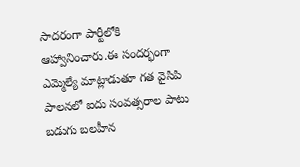సాదరంగా పార్టీలోకి ఆహ్వానించారు.ఈ సందర్భంగా ఎమ్మెల్యే మాట్లాడుతూ గత వైసిపి పాలనలో ఐదు సంవత్సరాల పాటు బడుగు బలహీన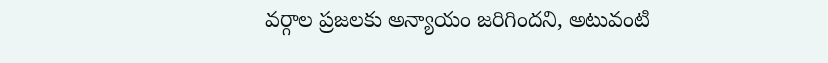వర్గాల ప్రజలకు అన్యాయం జరిగిందని, అటువంటి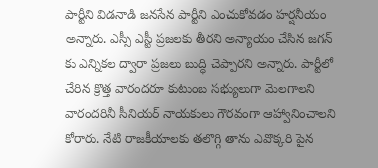పార్టీని విడనాడి జనసేన పార్టీని ఎంచుకోవడం హర్షనీయం అన్నారు. ఎస్సీ ఎస్టీ ప్రజలకు తీరని అన్యాయం చేసిన జగన్ కు ఎన్నికల ద్వారా ప్రజలు బుద్ధి చెప్పారని అన్నారు. పార్టీలో చేరిన క్రొత్త వారందరూ కుటుంబ సభ్యులుగా మెలగాలని వారందరినీ సీనియర్ నాయకులు గౌరవంగా ఆహ్వానించాలని కోరారు. నేటి రాజకీయాలకు తలొగ్గి తాను ఎవొక్కరి పైన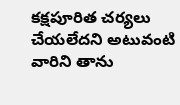కక్షపూరిత చర్యలు చేయలేదని అటువంటి వారిని తాను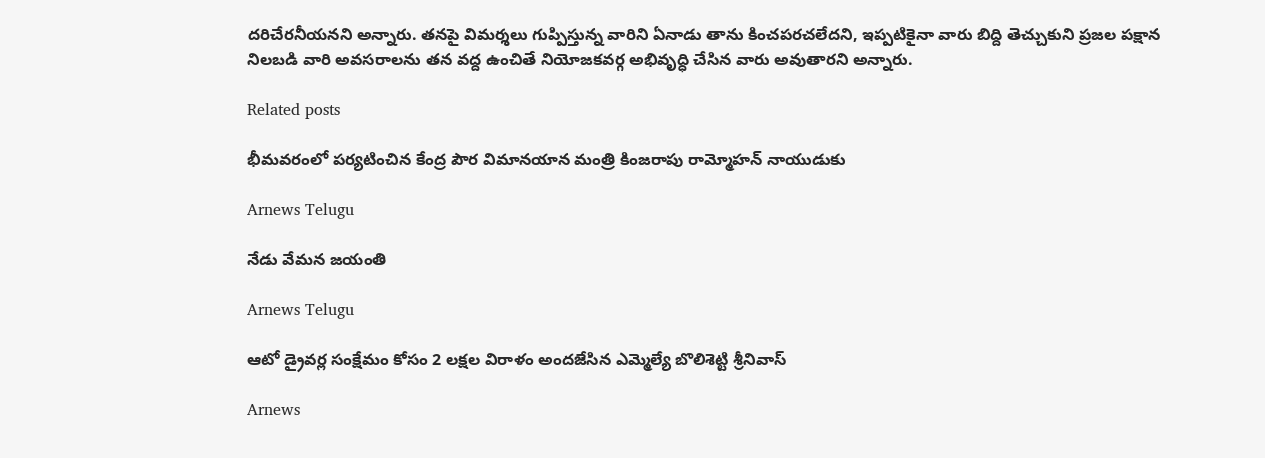దరిచేరనీయనని అన్నారు. తనపై విమర్శలు గుప్పిస్తున్న వారిని ఏనాడు తాను కించపరచలేదని, ఇప్పటికైనా వారు బిద్ది తెచ్చుకుని ప్రజల పక్షాన నిలబడి వారి అవసరాలను తన వద్ద ఉంచితే నియోజకవర్గ అభివృద్ధి చేసిన వారు అవుతారని అన్నారు.

Related posts

భీమవరంలో పర్యటించిన కేంద్ర పౌర విమానయాన మంత్రి కింజరాపు రామ్మోహన్ నాయుడుకు

Arnews Telugu

నేడు వేమన జయంతి

Arnews Telugu

ఆటో డ్రైవర్ల సంక్షేమం కోసం 2 లక్షల విరాళం అందజేసిన ఎమ్మెల్యే బొలిశెట్టి శ్రీనివాస్

Arnews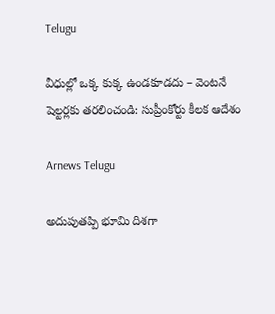Telugu

వీధుల్లో ఒక్క కుక్క ఉండకూడదు – వెంటనే షెల్టర్లకు తరలించండి: సుప్రీంకోర్టు కీలక ఆదేశం

Arnews Telugu

అదుపుతప్పి భూమి దిశగా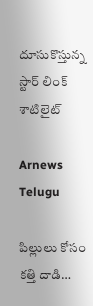దూసుకొస్తున్న స్టార్ లింక్ శాటిలైట్

Arnews Telugu

పిల్లులు కోసం కత్తి దాడి…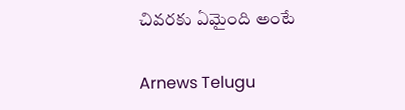చివరకు ఏమైంది అంటే

Arnews Telugu